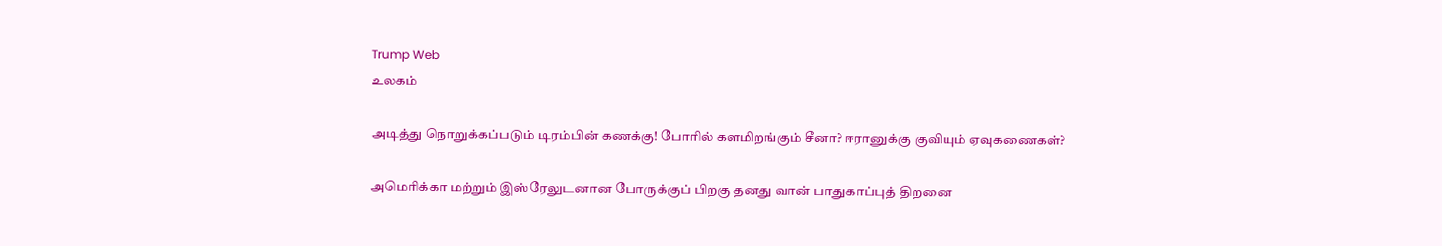Trump Web
உலகம்

அடித்து நொறுக்கப்படும் டிரம்பின் கணக்கு! போரில் களமிறங்கும் சீனா? ஈரானுக்கு குவியும் ஏவுகணைகள்?

அமெரிக்கா மற்றும் இஸ்ரேலுடனான போருக்குப் பிறகு தனது வான் பாதுகாப்புத் திறனை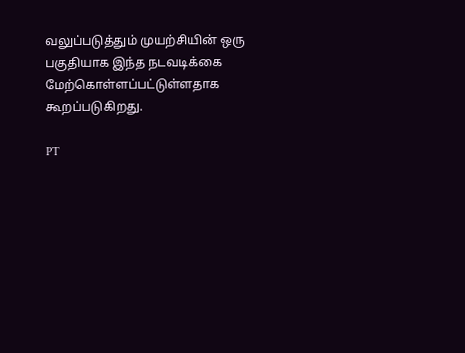வலுப்படுத்தும் முயற்சியின் ஒரு பகுதியாக இந்த நடவடிக்கை மேற்கொள்ளப்பட்டுள்ளதாக கூறப்படுகிறது.

PT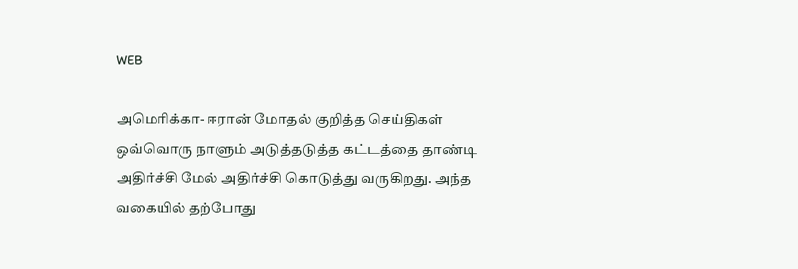WEB

அமெரிக்கா- ஈரான் மோதல் குறித்த செய்திகள் ஒவ்வொரு நாளும் அடுத்தடுத்த கட்டத்தை தாண்டி அதிர்ச்சி மேல் அதிர்ச்சி கொடுத்து வருகிறது. அந்த வகையில் தற்போது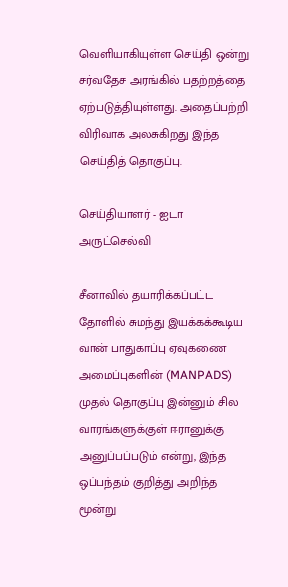வெளியாகியுள்ள செய்தி ஒன்று சர்வதேச அரங்கில் பதற்றத்தை ஏற்படுத்தியுள்ளது. அதைப்பற்றி விரிவாக அலசுகிறது இந்த செய்தித் தொகுப்பு.

செய்தியாளர் - ஐடா அருட்செல்வி

சீனாவில் தயாரிக்கப்பட்ட தோளில் சுமந்து இயக்கக்கூடிய வான் பாதுகாப்பு ஏவுகணை அமைப்புகளின் (MANPADS) முதல் தொகுப்பு இன்னும் சில வாரங்களுக்குள் ஈரானுக்கு அனுப்பப்படும் என்று, இந்த ஒப்பந்தம் குறித்து அறிந்த மூன்று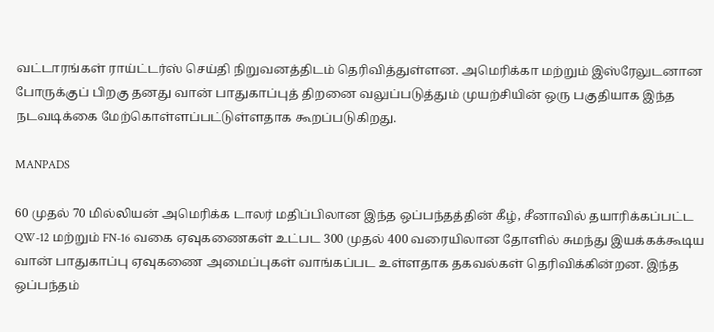வட்டாரங்கள் ராய்ட்டர்ஸ் செய்தி நிறுவனத்திடம் தெரிவித்துள்ளன. அமெரிக்கா மற்றும் இஸ்ரேலுடனான போருக்குப் பிறகு தனது வான் பாதுகாப்புத் திறனை வலுப்படுத்தும் முயற்சியின் ஒரு பகுதியாக இந்த நடவடிக்கை மேற்கொள்ளப்பட்டுள்ளதாக கூறப்படுகிறது.

MANPADS

60 முதல் 70 மில்லியன் அமெரிக்க டாலர் மதிப்பிலான இந்த ஒப்பந்தத்தின் கீழ், சீனாவில் தயாரிக்கப்பட்ட QW-12 மற்றும் FN-16 வகை ஏவுகணைகள் உட்பட 300 முதல் 400 வரையிலான தோளில் சுமந்து இயக்கக்கூடிய வான் பாதுகாப்பு ஏவுகணை அமைப்புகள் வாங்கப்பட உள்ளதாக தகவல்கள் தெரிவிக்கின்றன. இந்த ஒப்பந்தம்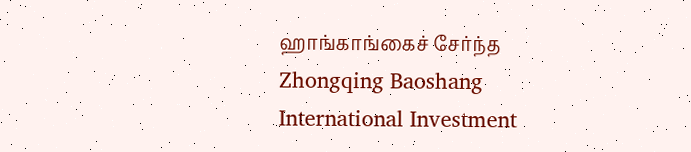ஹாங்காங்கைச் சேர்ந்த Zhongqing Baoshang International Investment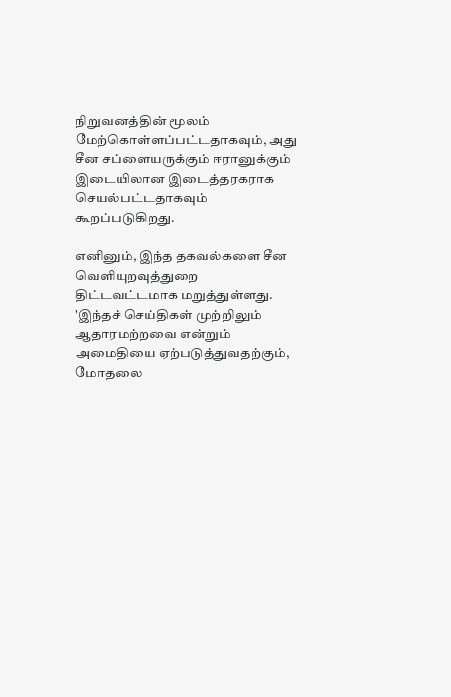நிறுவனத்தின் மூலம் மேற்கொள்ளப்பட்டதாகவும், அது சீன சப்ளையருக்கும் ஈரானுக்கும் இடையிலான இடைத்தரகராக செயல்பட்டதாகவும் கூறப்படுகிறது.

எனினும், இந்த தகவல்களை சீன வெளியுறவுத்துறை திட்டவட்டமாக மறுத்துள்ளது. 'இந்தச் செய்திகள் முற்றிலும் ஆதாரமற்றவை என்றும் அமைதியை ஏற்படுத்துவதற்கும், மோதலை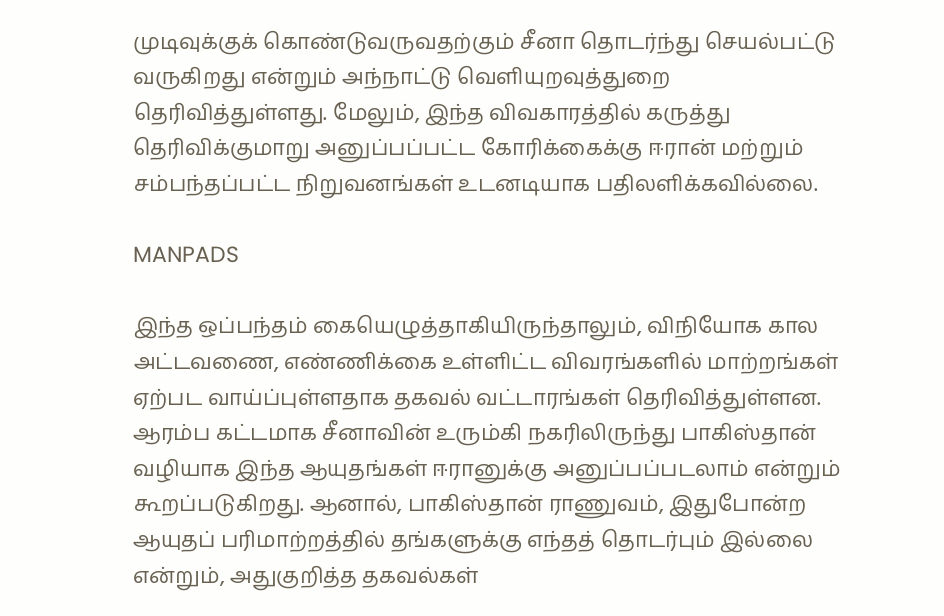முடிவுக்குக் கொண்டுவருவதற்கும் சீனா தொடர்ந்து செயல்பட்டு வருகிறது என்றும் அந்நாட்டு வெளியுறவுத்துறை தெரிவித்துள்ளது. மேலும், இந்த விவகாரத்தில் கருத்து தெரிவிக்குமாறு அனுப்பப்பட்ட கோரிக்கைக்கு ஈரான் மற்றும் சம்பந்தப்பட்ட நிறுவனங்கள் உடனடியாக பதிலளிக்கவில்லை.

MANPADS

இந்த ஒப்பந்தம் கையெழுத்தாகியிருந்தாலும், விநியோக கால அட்டவணை, எண்ணிக்கை உள்ளிட்ட விவரங்களில் மாற்றங்கள் ஏற்பட வாய்ப்புள்ளதாக தகவல் வட்டாரங்கள் தெரிவித்துள்ளன. ஆரம்ப கட்டமாக சீனாவின் உரும்கி நகரிலிருந்து பாகிஸ்தான் வழியாக இந்த ஆயுதங்கள் ஈரானுக்கு அனுப்பப்படலாம் என்றும் கூறப்படுகிறது. ஆனால், பாகிஸ்தான் ராணுவம், இதுபோன்ற ஆயுதப் பரிமாற்றத்தில் தங்களுக்கு எந்தத் தொடர்பும் இல்லை என்றும், அதுகுறித்த தகவல்கள்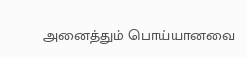அனைத்தும் பொய்யானவை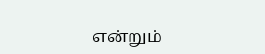என்றும்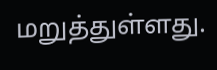மறுத்துள்ளது.